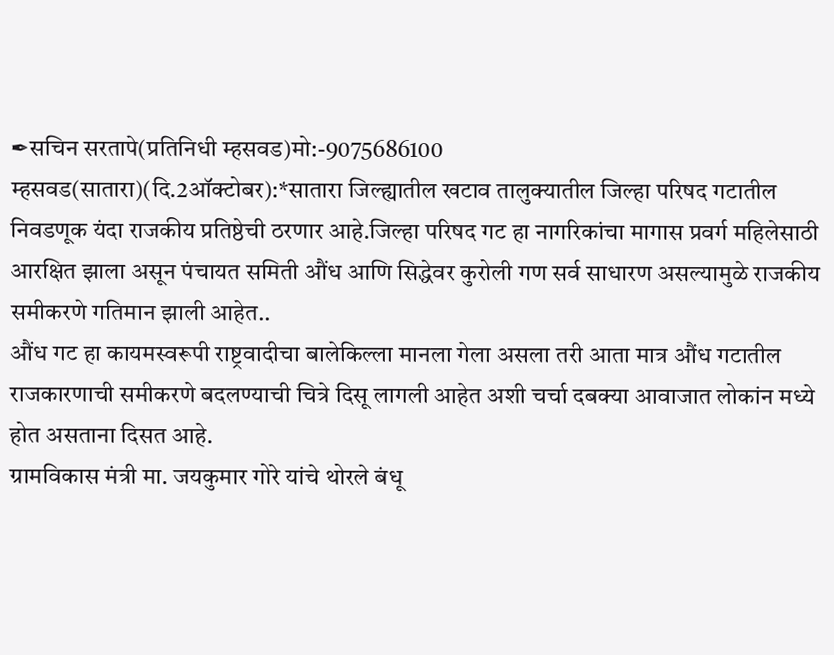✒सचिन सरतापे(प्रतिनिधी म्हसवड)मो:-9075686100
म्हसवड(सातारा)(दि.2ऑक्टोबर):*सातारा जिल्ह्यातील खटाव तालुक्यातील जिल्हा परिषद गटातील निवडणूक यंदा राजकीय प्रतिष्ठेची ठरणार आहे.जिल्हा परिषद गट हा नागरिकांचा मागास प्रवर्ग महिलेसाठी आरक्षित झाला असून पंचायत समिती औंध आणि सिद्धेवर कुरोली गण सर्व साधारण असल्यामुळे राजकीय समीकरणे गतिमान झाली आहेत..
औंध गट हा कायमस्वरूपी राष्ट्रवादीचा बालेकिल्ला मानला गेला असला तरी आता मात्र औंध गटातील राजकारणाची समीकरणे बदलण्याची चित्रे दिसू लागली आहेत अशी चर्चा दबक्या आवाजात लोकांन मध्ये होत असताना दिसत आहे.
ग्रामविकास मंत्री मा. जयकुमार गोरे यांचे थोरले बंधू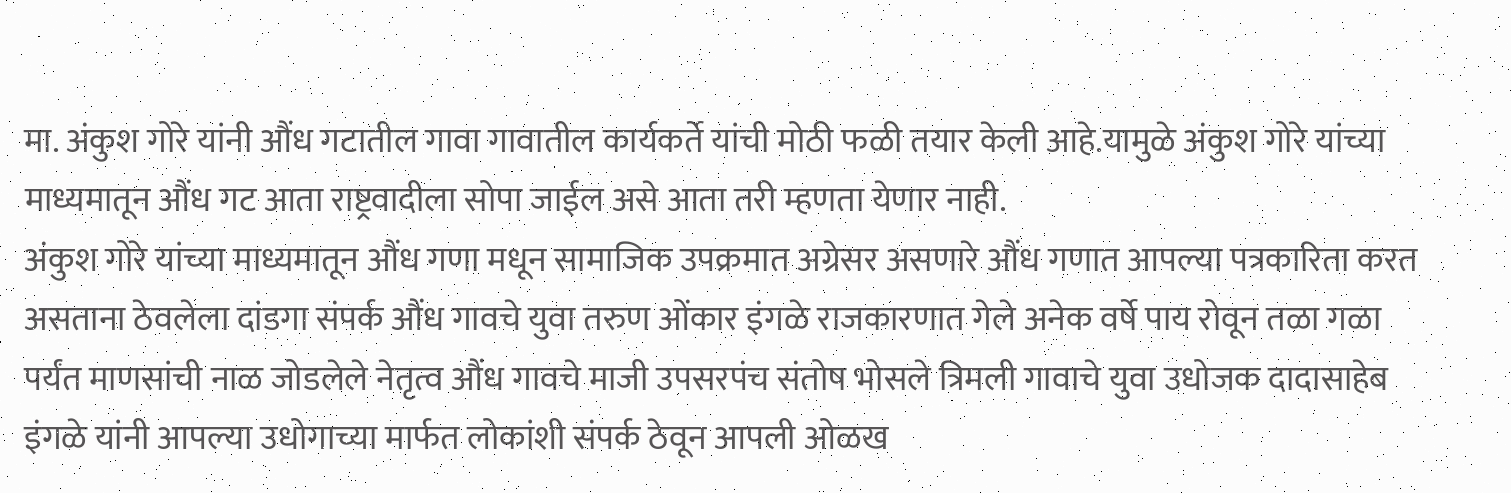मा. अंकुश गोरे यांनी औंध गटातील गावा गावातील कार्यकर्ते यांची मोठी फळी तयार केली आहे.यामुळे अंकुश गोरे यांच्या माध्यमातून औंध गट आता राष्ट्रवादीला सोपा जाईल असे आता तरी म्हणता येणार नाही.
अंकुश गोरे यांच्या माध्यमातून औंध गणा मधून सामाजिक उपक्रमात अग्रेसर असणारे औंध गणात आपल्या पत्रकारिता करत असताना ठेवलेला दांडगा संपर्क औंध गावचे युवा तरुण ओंकार इंगळे राजकारणात गेले अनेक वर्षे पाय रोवून तळा गळा पर्यंत माणसांची नाळ जोडलेले नेतृत्व औंध गावचे माजी उपसरपंच संतोष भोसले त्रिमली गावाचे युवा उधोजक दादासाहेब इंगळे यांनी आपल्या उधोगाच्या मार्फत लोकांशी संपर्क ठेवून आपली ओळख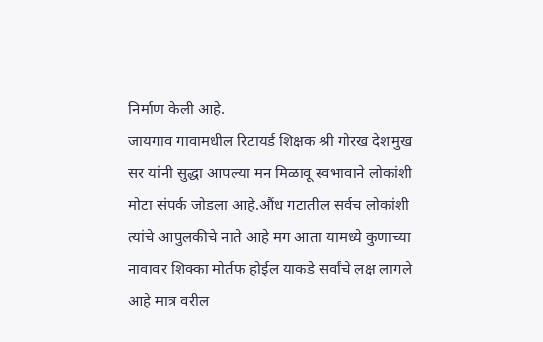निर्माण केली आहे.
जायगाव गावामधील रिटायर्ड शिक्षक श्री गोरख देशमुख सर यांनी सुद्धा आपल्या मन मिळावू स्वभावाने लोकांशी मोटा संपर्क जोडला आहे.औंध गटातील सर्वच लोकांशी त्यांचे आपुलकीचे नाते आहे मग आता यामध्ये कुणाच्या नावावर शिक्का मोर्तफ होईल याकडे सर्वांचे लक्ष लागले आहे मात्र वरील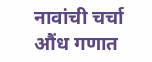नावांची चर्चा औंध गणात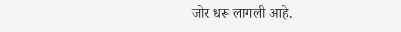जोर धरू लागली आहे.